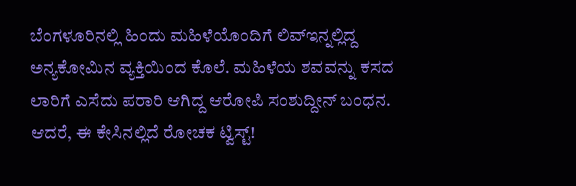ಬೆಂಗಳೂರಿನಲ್ಲಿ ಹಿಂದು ಮಹಿಳೆಯೊಂದಿಗೆ ಲಿವ್ಇನ್ನಲ್ಲಿದ್ದ ಅನ್ಯಕೋಮಿನ ವ್ಯಕ್ತಿಯಿಂದ ಕೊಲೆ. ಮಹಿಳೆಯ ಶವವನ್ನು ಕಸದ ಲಾರಿಗೆ ಎಸೆದು ಪರಾರಿ ಆಗಿದ್ದ ಆರೋಪಿ ಸಂಶುದ್ದೀನ್ ಬಂಧನ. ಆದರೆ, ಈ ಕೇಸಿನಲ್ಲಿದೆ ರೋಚಕ ಟ್ವಿಸ್ಟ್!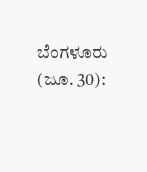ಬೆಂಗಳೂರು (ಜೂ. 30):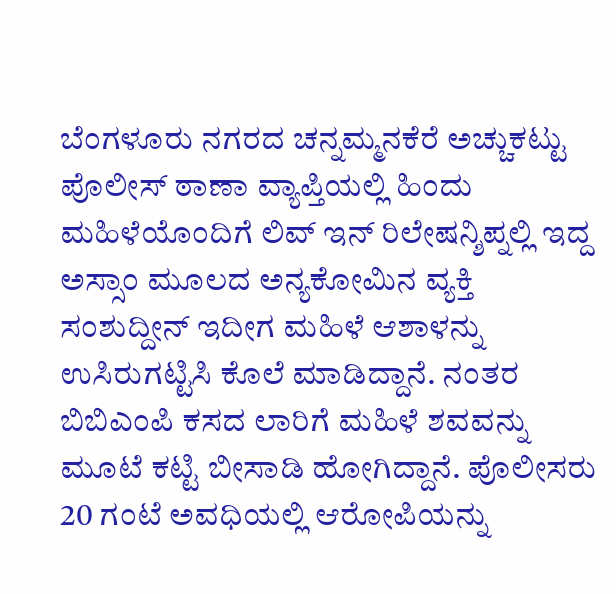ಬೆಂಗಳೂರು ನಗರದ ಚನ್ನಮ್ಮನಕೆರೆ ಅಚ್ಚುಕಟ್ಟು ಪೊಲೀಸ್ ಠಾಣಾ ವ್ಯಾಪ್ತಿಯಲ್ಲಿ ಹಿಂದು ಮಹಿಳೆಯೊಂದಿಗೆ ಲಿವ್ ಇನ್ ರಿಲೇಷನ್ಶಿಪ್ನಲ್ಲಿ ಇದ್ದ ಅಸ್ಸಾಂ ಮೂಲದ ಅನ್ಯಕೋಮಿನ ವ್ಯಕ್ತಿ ಸಂಶುದ್ದೀನ್ ಇದೀಗ ಮಹಿಳೆ ಆಶಾಳನ್ನು ಉಸಿರುಗಟ್ಟಿಸಿ ಕೊಲೆ ಮಾಡಿದ್ದಾನೆ. ನಂತರ ಬಿಬಿಎಂಪಿ ಕಸದ ಲಾರಿಗೆ ಮಹಿಳೆ ಶವವನ್ನು ಮೂಟೆ ಕಟ್ಟಿ ಬೀಸಾಡಿ ಹೋಗಿದ್ದಾನೆ. ಪೊಲೀಸರು 20 ಗಂಟೆ ಅವಧಿಯಲ್ಲಿ ಆರೋಪಿಯನ್ನು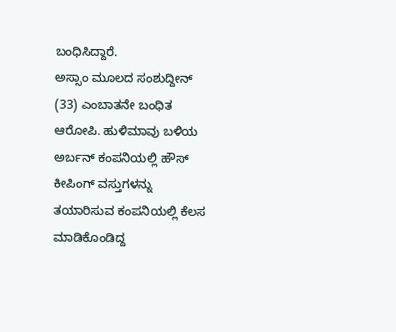ಬಂಧಿಸಿದ್ದಾರೆ.
ಅಸ್ಸಾಂ ಮೂಲದ ಸಂಶುದ್ದೀನ್ (33) ಎಂಬಾತನೇ ಬಂಧಿತ ಆರೋಪಿ. ಹುಳಿಮಾವು ಬಳಿಯ ಅರ್ಬನ್ ಕಂಪನಿಯಲ್ಲಿ ಹೌಸ್ ಕೀಪಿಂಗ್ ವಸ್ತುಗಳನ್ನು ತಯಾರಿಸುವ ಕಂಪನಿಯಲ್ಲಿ ಕೆಲಸ ಮಾಡಿಕೊಂಡಿದ್ದ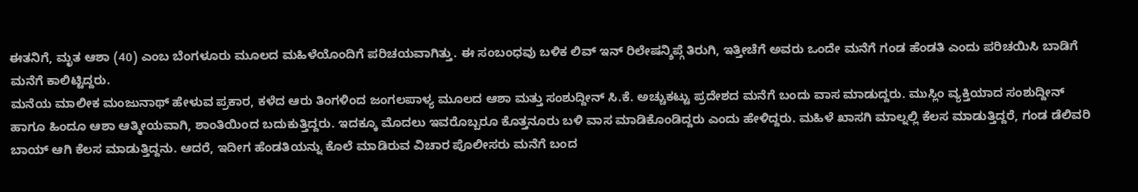ಈತನಿಗೆ, ಮೃತ ಆಶಾ (40) ಎಂಬ ಬೆಂಗಳೂರು ಮೂಲದ ಮಹಿಳೆಯೊಂದಿಗೆ ಪರಿಚಯವಾಗಿತ್ತು. ಈ ಸಂಬಂಧವು ಬಳಿಕ ಲಿವ್ ಇನ್ ರಿಲೇಷನ್ಶಿಪ್ಗೆ ತಿರುಗಿ, ಇತ್ತೀಚೆಗೆ ಅವರು ಒಂದೇ ಮನೆಗೆ ಗಂಡ ಹೆಂಡತಿ ಎಂದು ಪರಿಚಯಿಸಿ ಬಾಡಿಗೆ ಮನೆಗೆ ಕಾಲಿಟ್ಟಿದ್ದರು.
ಮನೆಯ ಮಾಲೀಕ ಮಂಜುನಾಥ್ ಹೇಳುವ ಪ್ರಕಾರ, ಕಳೆದ ಆರು ತಿಂಗಳಿಂದ ಜಂಗಲಪಾಳ್ಯ ಮೂಲದ ಆಶಾ ಮತ್ತು ಸಂಶುದ್ದೀನ್ ಸಿ.ಕೆ. ಅಚ್ಚುಕಟ್ಟು ಪ್ರದೇಶದ ಮನೆಗೆ ಬಂದು ವಾಸ ಮಾಡುದ್ದರು. ಮುಸ್ಲಿಂ ವ್ಯಕ್ತಿಯಾದ ಸಂಶುದ್ದೀನ್ ಹಾಗೂ ಹಿಂದೂ ಆಶಾ ಆತ್ಮೀಯವಾಗಿ, ಶಾಂತಿಯಿಂದ ಬದುಕುತ್ತಿದ್ದರು. ಇದಕ್ಕೂ ಮೊದಲು ಇವರೊಬ್ಬರೂ ಕೊತ್ತನೂರು ಬಳಿ ವಾಸ ಮಾಡಿಕೊಂಡಿದ್ದರು ಎಂದು ಹೇಳಿದ್ದರು. ಮಹಿಳೆ ಖಾಸಗಿ ಮಾಲ್ನಲ್ಲಿ ಕೆಲಸ ಮಾಡುತ್ತಿದ್ದರೆ, ಗಂಡ ಡೆಲಿವರಿ ಬಾಯ್ ಆಗಿ ಕೆಲಸ ಮಾಡುತ್ತಿದ್ದನು. ಆದರೆ, ಇದೀಗ ಹೆಂಡತಿಯನ್ನು ಕೊಲೆ ಮಾಡಿರುವ ವಿಚಾರ ಪೊಲೀಸರು ಮನೆಗೆ ಬಂದ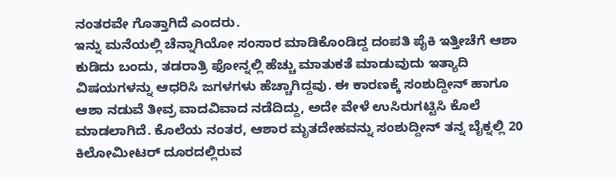ನಂತರವೇ ಗೊತ್ತಾಗಿದೆ ಎಂದರು.
ಇನ್ನು ಮನೆಯಲ್ಲಿ ಚೆನ್ನಾಗಿಯೋ ಸಂಸಾರ ಮಾಡಿಕೊಂಡಿದ್ದ ದಂಪತಿ ಪೈಕಿ ಇತ್ತೀಚೆಗೆ ಆಶಾ ಕುಡಿದು ಬಂದು, ತಡರಾತ್ರಿ ಫೋನ್ನಲ್ಲಿ ಹೆಚ್ಚು ಮಾತುಕತೆ ಮಾಡುವುದು ಇತ್ಯಾದಿ ವಿಷಯಗಳನ್ನು ಆಧರಿಸಿ ಜಗಳಗಳು ಹೆಚ್ಚಾಗಿದ್ದವು. ಈ ಕಾರಣಕ್ಕೆ ಸಂಶುದ್ದೀನ್ ಹಾಗೂ ಆಶಾ ನಡುವೆ ತೀವ್ರ ವಾದವಿವಾದ ನಡೆದಿದ್ದು, ಅದೇ ವೇಳೆ ಉಸಿರುಗಟ್ಟಿಸಿ ಕೊಲೆ ಮಾಡಲಾಗಿದೆ. ಕೊಲೆಯ ನಂತರ, ಆಶಾರ ಮೃತದೇಹವನ್ನು ಸಂಶುದ್ದೀನ್ ತನ್ನ ಬೈಕ್ನಲ್ಲಿ 20 ಕಿಲೋಮೀಟರ್ ದೂರದಲ್ಲಿರುವ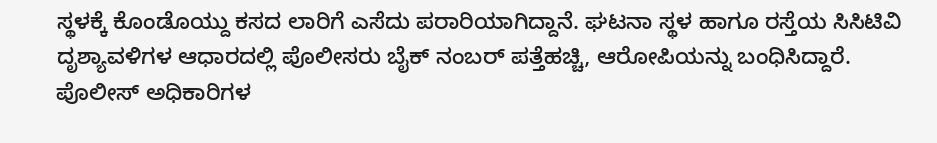ಸ್ಥಳಕ್ಕೆ ಕೊಂಡೊಯ್ದು ಕಸದ ಲಾರಿಗೆ ಎಸೆದು ಪರಾರಿಯಾಗಿದ್ದಾನೆ. ಘಟನಾ ಸ್ಥಳ ಹಾಗೂ ರಸ್ತೆಯ ಸಿಸಿಟಿವಿ ದೃಶ್ಯಾವಳಿಗಳ ಆಧಾರದಲ್ಲಿ ಪೊಲೀಸರು ಬೈಕ್ ನಂಬರ್ ಪತ್ತೆಹಚ್ಚಿ, ಆರೋಪಿಯನ್ನು ಬಂಧಿಸಿದ್ದಾರೆ.
ಪೊಲೀಸ್ ಅಧಿಕಾರಿಗಳ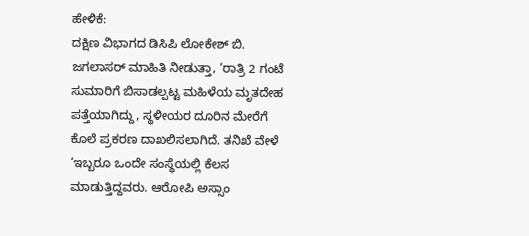ಹೇಳಿಕೆ:
ದಕ್ಷಿಣ ವಿಭಾಗದ ಡಿಸಿಪಿ ಲೋಕೇಶ್ ಬಿ. ಜಗಲಾಸರ್ ಮಾಹಿತಿ ನೀಡುತ್ತಾ, ‘ರಾತ್ರಿ 2 ಗಂಟೆ ಸುಮಾರಿಗೆ ಬಿಸಾಡಲ್ಪಟ್ಟ ಮಹಿಳೆಯ ಮೃತದೇಹ ಪತ್ತೆಯಾಗಿದ್ದು, ಸ್ಥಳೀಯರ ದೂರಿನ ಮೇರೆಗೆ ಕೊಲೆ ಪ್ರಕರಣ ದಾಖಲಿಸಲಾಗಿದೆ. ತನಿಖೆ ವೇಳೆ ‘ಇಬ್ಬರೂ ಒಂದೇ ಸಂಸ್ಥೆಯಲ್ಲಿ ಕೆಲಸ ಮಾಡುತ್ತಿದ್ದವರು. ಆರೋಪಿ ಅಸ್ಸಾಂ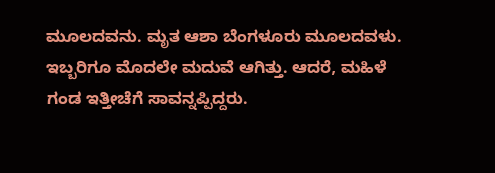ಮೂಲದವನು. ಮೃತ ಆಶಾ ಬೆಂಗಳೂರು ಮೂಲದವಳು. ಇಬ್ಬರಿಗೂ ಮೊದಲೇ ಮದುವೆ ಆಗಿತ್ತು. ಆದರೆ, ಮಹಿಳೆ ಗಂಡ ಇತ್ತೀಚೆಗೆ ಸಾವನ್ನಪ್ಪಿದ್ದರು.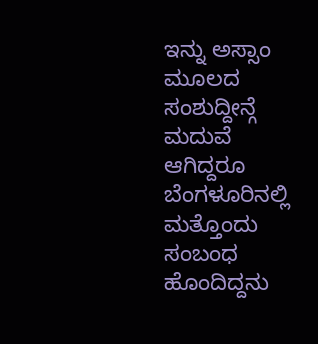ಇನ್ನು ಅಸ್ಸಾಂ ಮೂಲದ ಸಂಶುದ್ದೀನ್ಗೆ ಮದುವೆ ಆಗಿದ್ದರೂ ಬೆಂಗಳೂರಿನಲ್ಲಿ ಮತ್ತೊಂದು ಸಂಬಂಧ ಹೊಂದಿದ್ದನು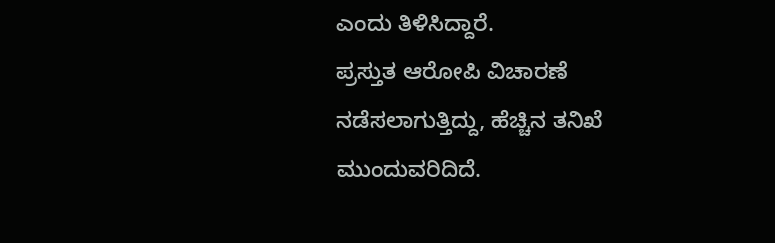ಎಂದು ತಿಳಿಸಿದ್ದಾರೆ.
ಪ್ರಸ್ತುತ ಆರೋಪಿ ವಿಚಾರಣೆ ನಡೆಸಲಾಗುತ್ತಿದ್ದು, ಹೆಚ್ಚಿನ ತನಿಖೆ ಮುಂದುವರಿದಿದೆ.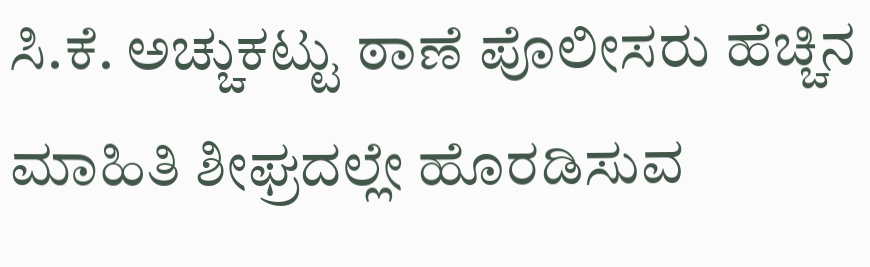ಸಿ.ಕೆ. ಅಚ್ಚುಕಟ್ಟು ಠಾಣೆ ಪೊಲೀಸರು ಹೆಚ್ಚಿನ ಮಾಹಿತಿ ಶೀಘ್ರದಲ್ಲೇ ಹೊರಡಿಸುವ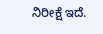ನಿರೀಕ್ಷೆ ಇದೆ.